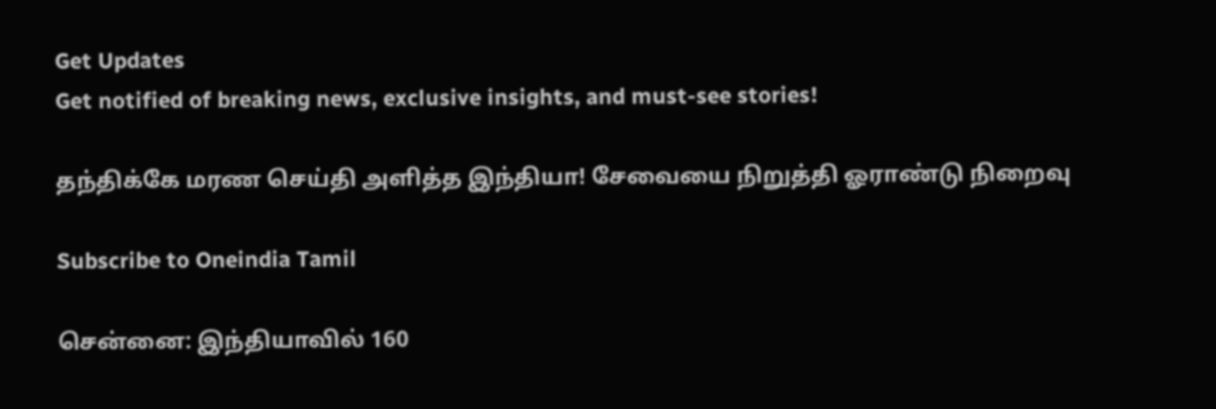Get Updates
Get notified of breaking news, exclusive insights, and must-see stories!

தந்திக்கே மரண செய்தி அளித்த இந்தியா! சேவையை நிறுத்தி ஓராண்டு நிறைவு

Subscribe to Oneindia Tamil

சென்னை: இந்தியாவில் 160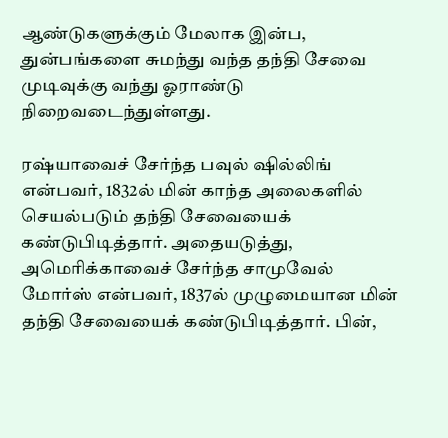ஆண்டுகளுக்கும் மேலாக இன்ப, துன்பங்களை சுமந்து வந்த தந்தி சேவை முடிவுக்கு வந்து ஓராண்டு நிறைவடைந்துள்ளது.

ரஷ்யாவைச் சேர்ந்த பவுல் ஷில்லிங் என்பவர், 1832ல் மின் காந்த அலைகளில் செயல்படும் தந்தி சேவையைக் கண்டுபிடித்தார். அதையடுத்து, அமெரிக்காவைச் சேர்ந்த சாமுவேல் மோர்ஸ் என்பவர், 1837ல் முழுமையான மின் தந்தி சேவையைக் கண்டுபிடித்தார். பின்,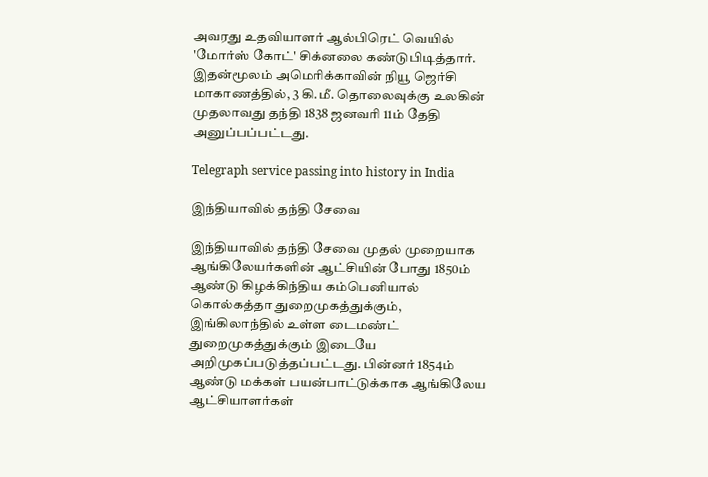அவரது உதவியாளர் ஆல்பிரெட் வெயில் 'மோர்ஸ் கோட்' சிக்னலை கண்டுபிடித்தார். இதன்மூலம் அமெரிக்காவின் நியூ ஜெர்சி மாகாணத்தில், 3 கி.மீ. தொலைவுக்கு உலகின் முதலாவது தந்தி 1838 ஜனவரி 11ம் தேதி அனுப்பப்பட்டது.

Telegraph service passing into history in India

இந்தியாவில் தந்தி சேவை

இந்தியாவில் தந்தி சேவை முதல் முறையாக ஆங்கிலேயர்களின் ஆட்சியின் போது 1850ம் ஆண்டு கிழக்கிந்திய கம்பெனியால் கொல்கத்தா துறைமுகத்துக்கும், இங்கிலாந்தில் உள்ள டைமண்ட் துறைமுகத்துக்கும் இடையே அறிமுகப்படுத்தப்பட்டது. பின்னர் 1854ம் ஆண்டு மக்கள் பயன்பாட்டுக்காக ஆங்கிலேய ஆட்சியாளர்கள்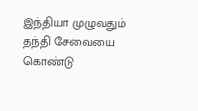இந்தியா முழுவதும் தந்தி சேவையை கொண்டு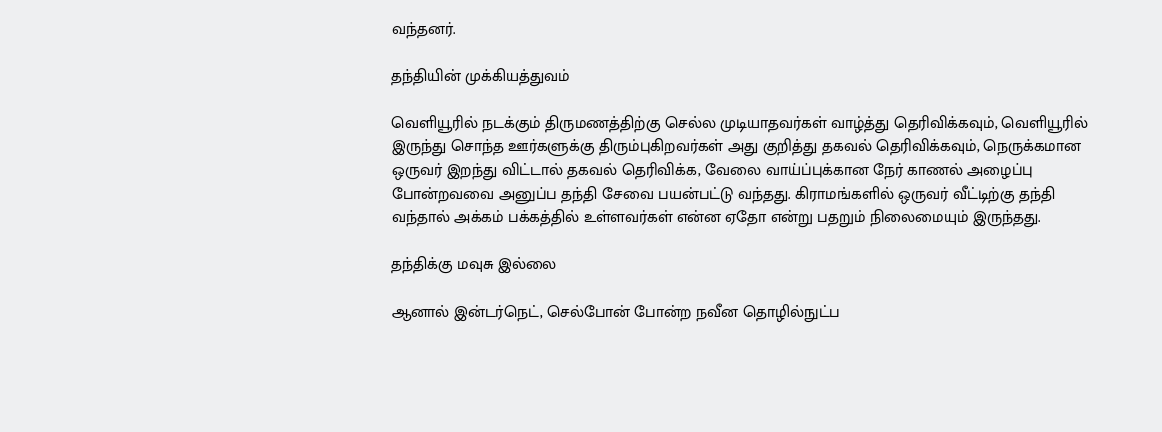வந்தனர்.

தந்தியின் முக்கியத்துவம்

வெளியூரில் நடக்கும் திருமணத்திற்கு செல்ல முடியாதவர்கள் வாழ்த்து தெரிவிக்கவும், வெளியூரில் இருந்து சொந்த ஊர்களுக்கு திரும்புகிறவர்கள் அது குறித்து தகவல் தெரிவிக்கவும், நெருக்கமான ஒருவர் இறந்து விட்டால் தகவல் தெரிவிக்க, வேலை வாய்ப்புக்கான நேர் காணல் அழைப்பு போன்றவவை அனுப்ப தந்தி சேவை பயன்பட்டு வந்தது. கிராமங்களில் ஒருவர் வீட்டிற்கு தந்தி வந்தால் அக்கம் பக்கத்தில் உள்ளவர்கள் என்ன ஏதோ என்று பதறும் நிலைமையும் இருந்தது.

தந்திக்கு மவுசு இல்லை

ஆனால் இன்டர்நெட், செல்போன் போன்ற நவீன தொழில்நுட்ப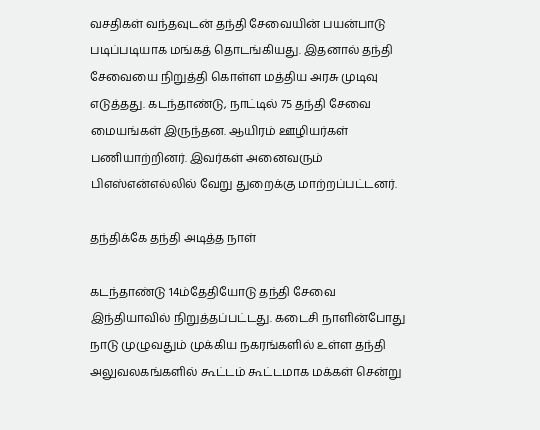வசதிகள் வந்தவுடன் தந்தி சேவையின் பயன்பாடு படிப்படியாக மங்கத் தொடங்கியது. இதனால் தந்தி சேவையை நிறுத்தி கொள்ள மத்திய அரசு முடிவு எடுத்தது. கடந்தாண்டு, நாட்டில் 75 தந்தி சேவை மையங்கள் இருந்தன. ஆயிரம் ஊழியர்கள் பணியாற்றினர். இவர்கள் அனைவரும் பிஎஸ்என்எல்லில் வேறு துறைக்கு மாற்றப்பட்டனர்.

தந்திக்கே தந்தி அடித்த நாள்

கடந்தாண்டு 14ம்தேதியோடு தந்தி சேவை இந்தியாவில் நிறுத்தப்பட்டது. கடைசி நாளின்போது நாடு முழுவதும் முக்கிய நகரங்களில் உள்ள தந்தி அலுவலகங்களில் கூட்டம் கூட்டமாக மக்கள் சென்று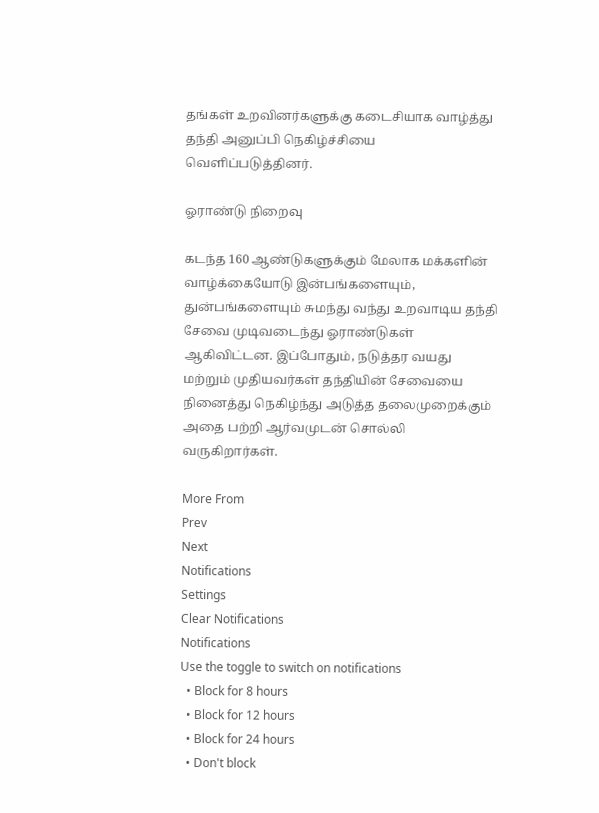தங்கள் உறவினர்களுக்கு கடைசியாக வாழ்த்து தந்தி அனுப்பி நெகிழ்ச்சியை வெளிப்படுத்தினர்.

ஓராண்டு நிறைவு

கடந்த 160 ஆண்டுகளுக்கும் மேலாக மக்களின் வாழ்க்கையோடு இன்பங்களையும், துன்பங்களையும் சுமந்து வந்து உறவாடிய தந்தி சேவை முடிவடைந்து ஓராண்டுகள் ஆகிவிட்டன. இப்போதும், நடுத்தர வயது மற்றும் முதியவர்கள் தந்தியின் சேவையை நினைத்து நெகிழ்ந்து அடுத்த தலைமுறைக்கும் அதை பற்றி ஆர்வமுடன் சொல்லி வருகிறார்கள்.

More From
Prev
Next
Notifications
Settings
Clear Notifications
Notifications
Use the toggle to switch on notifications
  • Block for 8 hours
  • Block for 12 hours
  • Block for 24 hours
  • Don't block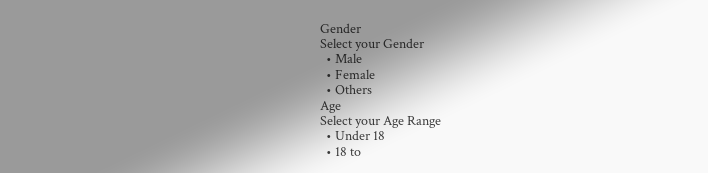Gender
Select your Gender
  • Male
  • Female
  • Others
Age
Select your Age Range
  • Under 18
  • 18 to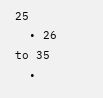25
  • 26 to 35
  •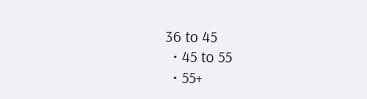36 to 45
  • 45 to 55
  • 55+